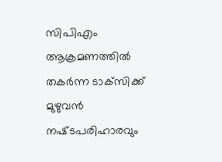സിപിഎം ആക്രമണത്തില്‍ തകർന്ന ടാക്‌സിക്ക് മുഴുവൻ നഷ്‌ടപരിഹാരവും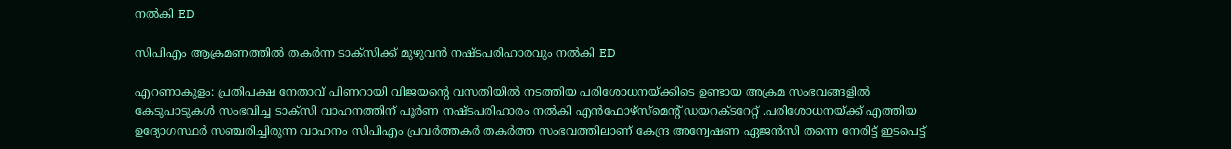നൽകി ED

സിപിഎം ആക്രമണത്തില്‍ തകർന്ന ടാക്‌സിക്ക് മുഴുവൻ നഷ്‌ടപരിഹാരവും നൽകി ED

എറണാകുളം: പ്രതിപക്ഷ നേതാവ് പിണറായി വിജയൻ്റെ വസതിയിൽ നടത്തിയ പരിശോധനയ്ക്കിടെ ഉണ്ടായ അക്രമ സംഭവങ്ങളിൽ കേടുപാടുകൾ സംഭവിച്ച ടാക്‌സി വാഹനത്തിന് പൂർണ നഷ്‌ടപരിഹാരം നൽകി എൻഫോഴ്സ്മെൻ്റ് ഡയറക്‌ടറേറ്റ് .പരിശോധനയ്ക്ക് എത്തിയ ഉദ്യോഗസ്ഥർ സഞ്ചരിച്ചിരുന്ന വാഹനം സിപിഎം പ്രവർത്തകർ തകർത്ത സംഭവത്തിലാണ് കേന്ദ്ര അന്വേഷണ ഏജൻസി തന്നെ നേരിട്ട് ഇടപെട്ട്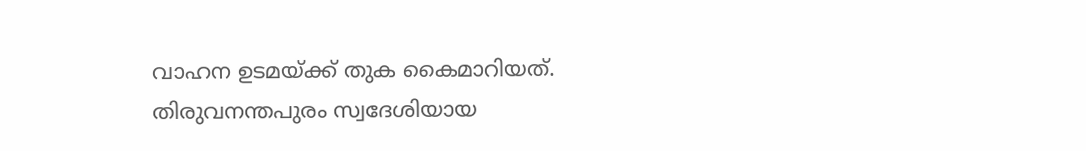വാഹന ഉടമയ്ക്ക് തുക കൈമാറിയത്. തിരുവനന്തപുരം സ്വദേശിയായ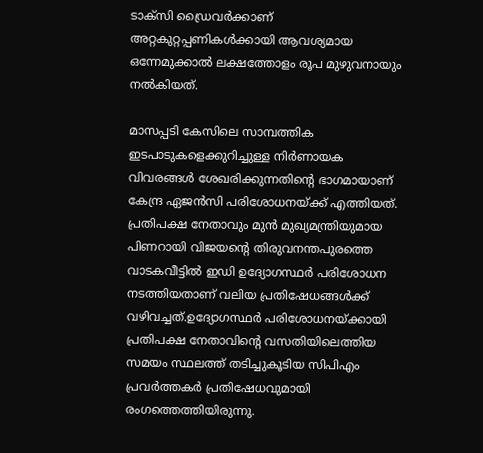ടാക്‌സി ഡ്രൈവർക്കാണ് അറ്റകുറ്റപ്പണികൾക്കായി ആവശ്യമായ ഒന്നേമുക്കാൽ ലക്ഷത്തോളം രൂപ മുഴുവനായും നൽകിയത്.

മാസപ്പടി കേസിലെ സാമ്പത്തിക ഇടപാടുകളെക്കുറിച്ചുള്ള നിർണായക വിവരങ്ങൾ ശേഖരിക്കുന്നതിൻ്റെ ഭാഗമായാണ് കേന്ദ്ര ഏജൻസി പരിശോധനയ്ക്ക് എത്തിയത്. പ്രതിപക്ഷ നേതാവും മുൻ മുഖ്യമന്ത്രിയുമായ പിണറായി വിജയൻ്റെ തിരുവനന്തപുരത്തെ വാടകവീട്ടിൽ ഇഡി ഉദ്യോഗസ്ഥർ പരിശോധന നടത്തിയതാണ് വലിയ പ്രതിഷേധങ്ങൾക്ക് വഴിവച്ചത്.ഉദ്യോഗസ്ഥർ പരിശോധനയ്ക്കായി പ്രതിപക്ഷ നേതാവിൻ്റെ വസതിയിലെത്തിയ സമയം സ്ഥലത്ത് തടിച്ചുകൂടിയ സിപിഎം പ്രവർത്തകർ പ്രതിഷേധവുമായി രംഗത്തെത്തിയിരുന്നു.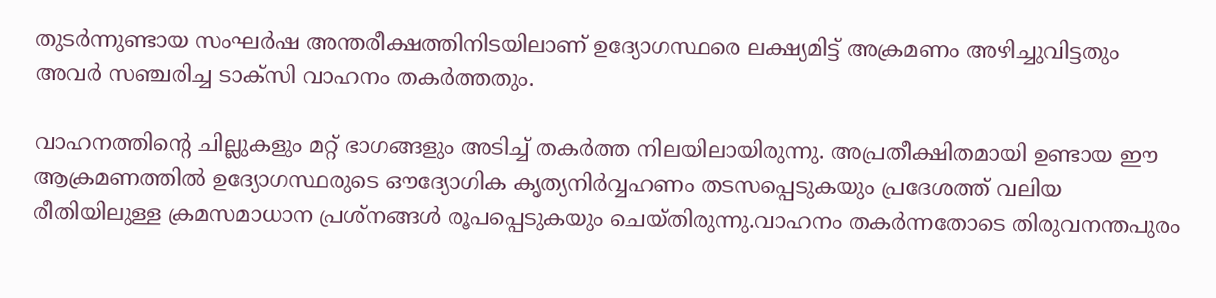തുടർന്നുണ്ടായ സംഘർഷ അന്തരീക്ഷത്തിനിടയിലാണ് ഉദ്യോഗസ്ഥരെ ലക്ഷ്യമിട്ട് അക്രമണം അഴിച്ചുവിട്ടതും അവർ സഞ്ചരിച്ച ടാക്‌സി വാഹനം തകർത്തതും.

വാഹനത്തിൻ്റെ ചില്ലുകളും മറ്റ് ഭാഗങ്ങളും അടിച്ച് തകർത്ത നിലയിലായിരുന്നു. അപ്രതീക്ഷിതമായി ഉണ്ടായ ഈ ആക്രമണത്തിൽ ഉദ്യോഗസ്ഥരുടെ ഔദ്യോഗിക കൃത്യനിർവ്വഹണം തടസപ്പെടുകയും പ്രദേശത്ത് വലിയ രീതിയിലുള്ള ക്രമസമാധാന പ്രശ്‌നങ്ങൾ രൂപപ്പെടുകയും ചെയ്‌തിരുന്നു.വാഹനം തകർന്നതോടെ തിരുവനന്തപുരം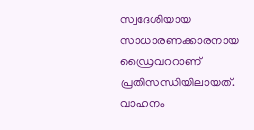സ്വദേശിയായ സാധാരണക്കാരനായ ഡ്രൈവററാണ് പ്രതിസന്ധിയിലായത്. വാഹനം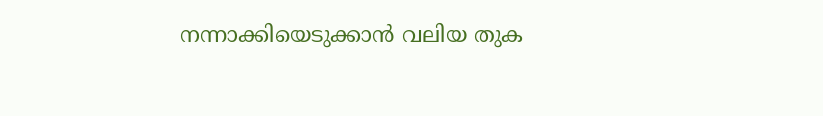നന്നാക്കിയെടുക്കാൻ വലിയ തുക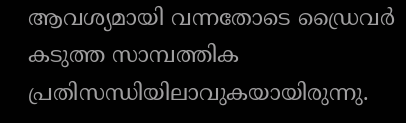ആവശ്യമായി വന്നതോടെ ഡ്രൈവർ കടുത്ത സാമ്പത്തിക പ്രതിസന്ധിയിലാവുകയായിരുന്നു.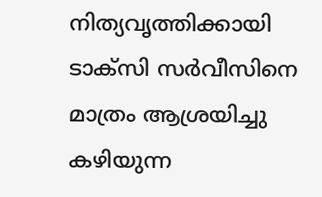നിത്യവൃത്തിക്കായി ടാക്‌സി സർവീസിനെ മാത്രം ആശ്രയിച്ചു കഴിയുന്ന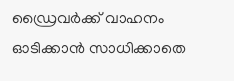ഡ്രൈവർക്ക് വാഹനം ഓടിക്കാൻ സാധിക്കാതെ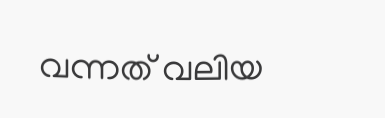വന്നത് വലിയ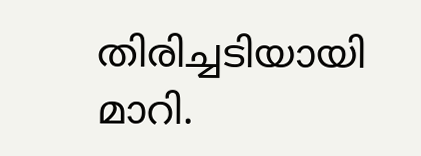തിരിച്ചടിയായി മാറി.